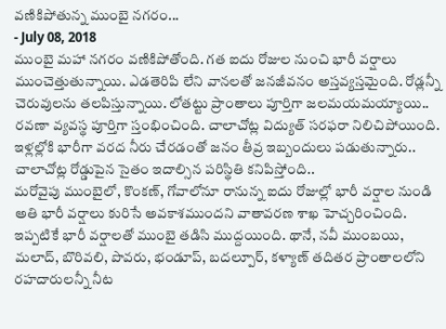వణికిపోతున్న ముంబై నగరం...
- July 08, 2018
ముంబై మహా నగరం వణికిపోతోంది. గత ఐదు రోజుల నుంచి భారీ వర్షాలు ముంచెత్తుతున్నాయి. ఎడతెరిపి లేని వానలతో జనజీవనం అస్తవ్యస్తమైంది. రోడ్లన్నీ చెరువులను తలపిస్తున్నాయి. లోతట్టు ప్రాంతాలు పూర్తిగా జలమయమయ్యాయి.. రవణా వ్యవస్థ పూర్తిగా స్తంభించింది. చాలాచోట్ల విద్యుత్ సరఫరా నిలిచిపోయింది. ఇళ్లల్లోకి భారీగా వరద నీరు చేరడంతో జనం తీవ్ర ఇబ్బందులు పడుతున్నారు.. చాలాచోట్ల రోడ్డుపైన సైతం ఇదాల్సిన పరిస్థితి కనిపిస్తోంది..
మరోవైపు ముంబైలో, కొంకణ్, గోవాలోనూ రానున్న ఐదు రోజుల్లో భారీ వర్షాల నుండి అతి భారీ వర్షాలు కురిసే అవకాశముందని వాతావరణ శాఖ హెచ్చరించింది. ఇప్పటికే భారీ వర్షాలతో ముంబై తడిసి ముద్దయింది. థానే, నవీ ముంబయి, మలాద్, బొరివలి, పొవరు, భండూప్, బదల్పూర్, కళ్యాణ్ తదితర ప్రాంతాలలోని రహదారులన్నీ నీట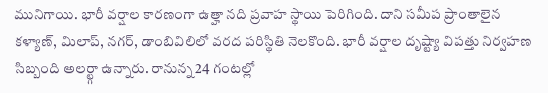మునిగాయి. భారీ వర్షాల కారణంగా ఉత్హా నది ప్రవాహ స్థాయి పెరిగింది. దాని సమీప ప్రాంతాలైన కళ్యాణ్, మిలాప్, నగర్, డాంబివిలిలో వరద పరిస్థితి నెలకొంది. భారీ వర్షాల దృష్ట్యా విపత్తు నిర్వహణ సిబ్బంది అలర్ట్గా ఉన్నారు. రానున్న 24 గంటల్లో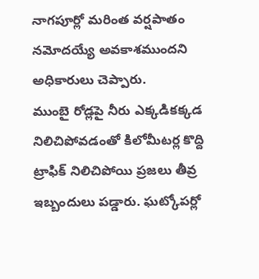నాగపూర్లో మరింత వర్షపాతం నమోదయ్యే అవకాశముందని అధికారులు చెప్పారు.
ముంబై రోడ్లపై నీరు ఎక్కడికక్కడ నిలిచిపోవడంతో కిలోమీటర్ల కొద్ది ట్రాఫిక్ నిలిచిపోయి ప్రజలు తీవ్ర ఇబ్బందులు పడ్డారు. ఘట్కోపర్లో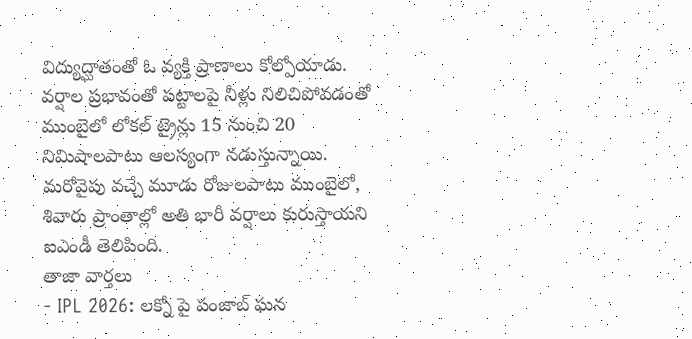విద్యుద్ఘాతంతో ఓ వ్యక్తి ప్రాణాలు కోల్పోయాడు. వర్షాల ప్రభావంతో పట్టాలపై నీళ్లు నిలిచిపోవడంతో ముంబైలో లోకల్ ట్రైన్లు 15 నుంచి 20 నిమిషాలపాటు ఆలస్యంగా నడుస్తున్నాయి. మరోవైపు వచ్చే మూడు రోజులపాటు ముంబైలో, శివారు ప్రాంతాల్లో అతి భారీ వర్షాలు కురుస్తాయని ఐఎండీ తెలిపింది.
తాజా వార్తలు
- IPL 2026: లక్నో పై పంజాబ్ ఘన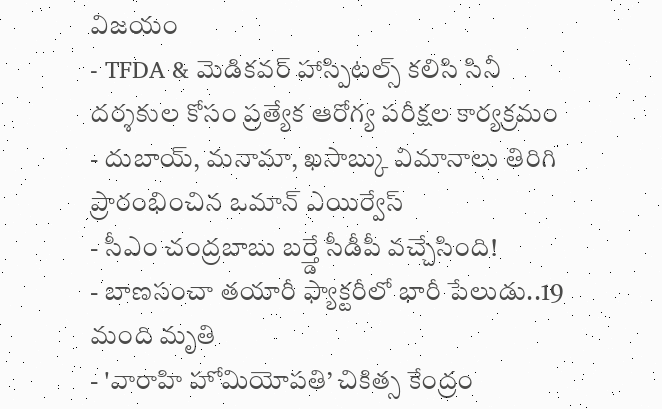విజయం
- TFDA & మెడికవర్ హాస్పిటల్స్ కలిసి సినీ దర్శకుల కోసం ప్రత్యేక ఆరోగ్య పరీక్షల కార్యక్రమం
- దుబాయ్, మనామా, ఖసాబ్కు విమానాలు తిరిగి ప్రారంభించిన ఒమాన్ ఎయిర్వేస్
- సీఎం చంద్రబాబు బర్త్డే సీడీపీ వచ్చేసింది!
- బాణసంచా తయారీ ఫ్యాక్టరీలో భారీ పేలుడు..19 మంది మృతి
- 'వారాహి హోమియోపతి’ చికిత్స కేంద్రం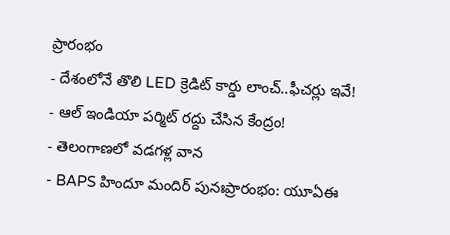ప్రారంభం
- దేశంలోనే తొలి LED క్రెడిట్ కార్డు లాంచ్..ఫీచర్లు ఇవే!
- ఆల్ ఇండియా పర్మిట్ రద్దు చేసిన కేంద్రం!
- తెలంగాణలో వడగళ్ల వాన
- BAPS హిందూ మందిర్ పునఃప్రారంభం: యూఏఈ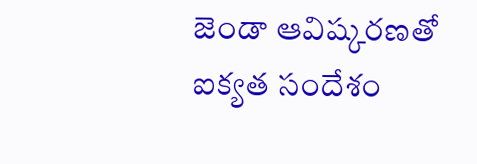జెండా ఆవిష్కరణతో ఐక్యత సందేశం